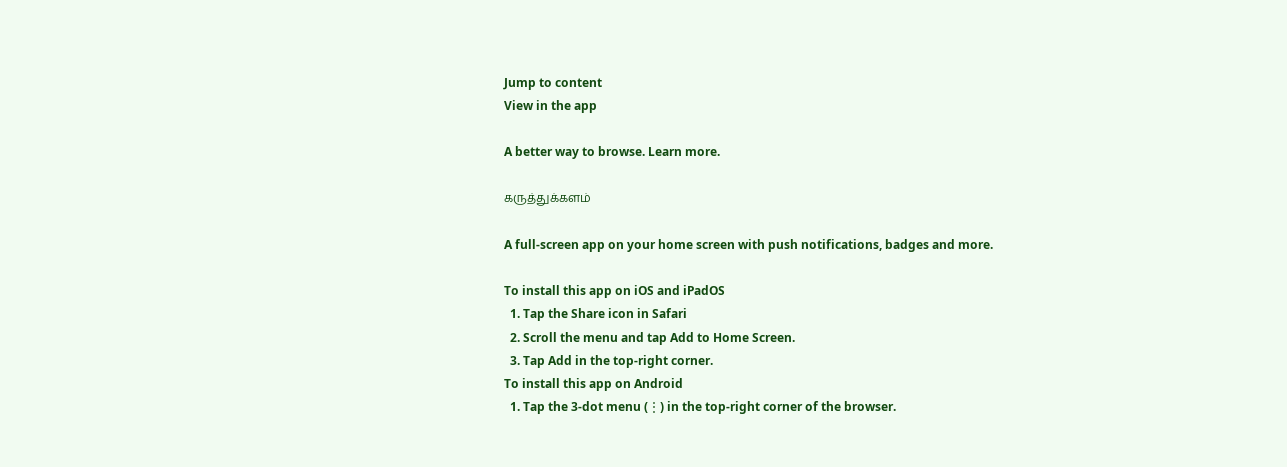Jump to content
View in the app

A better way to browse. Learn more.

கருத்துக்களம்

A full-screen app on your home screen with push notifications, badges and more.

To install this app on iOS and iPadOS
  1. Tap the Share icon in Safari
  2. Scroll the menu and tap Add to Home Screen.
  3. Tap Add in the top-right corner.
To install this app on Android
  1. Tap the 3-dot menu (⋮) in the top-right corner of the browser.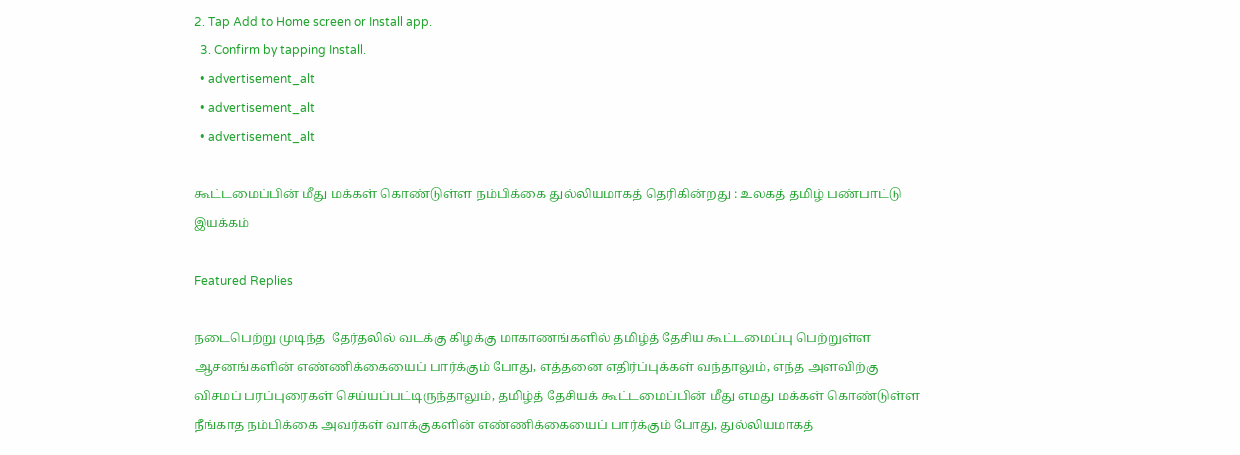2. Tap Add to Home screen or Install app.
  3. Confirm by tapping Install.
  • advertisement_alt
  • advertisement_alt
  • advertisement_alt

கூட்டமைப்பின் மீது மக்கள் கொண்டுள்ள நம்பிக்கை துல்லியமாகத் தெரிகின்றது : உலகத் தமிழ் பண்பாட்டு இயக்கம்

Featured Replies

நடைபெற்று முடிந்த  தேர்தலில் வடக்கு கிழக்கு மாகாணங்களில் தமிழ்த் தேசிய கூட்டமைப்பு பெற்றுள்ள ஆசனங்களின் எண்ணிக்கையைப் பார்க்கும் போது, எத்தனை எதிர்ப்புக்கள் வந்தாலும், எந்த அளவிற்கு விசமப் பரப்புரைகள் செய்யப்பட்டிருந்தாலும், தமிழ்த் தேசியக் கூட்டமைப்பின் மீது எமது மக்கள் கொண்டுள்ள நீங்காத நம்பிக்கை அவர்கள் வாக்குகளின் எண்ணிக்கையைப் பார்க்கும் போது, துல்லியமாகத்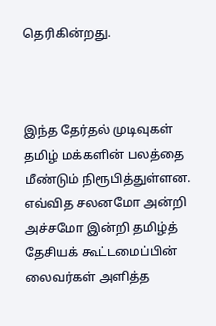தெரிகின்றது.



இந்த தேர்தல் முடிவுகள் தமிழ் மக்களின் பலத்தை மீண்டும் நிரூபித்துள்ளன. எவ்வித சலனமோ அன்றி அச்சமோ இன்றி தமிழ்த் தேசியக் கூட்டமைப்பின் லைவர்கள் அளித்த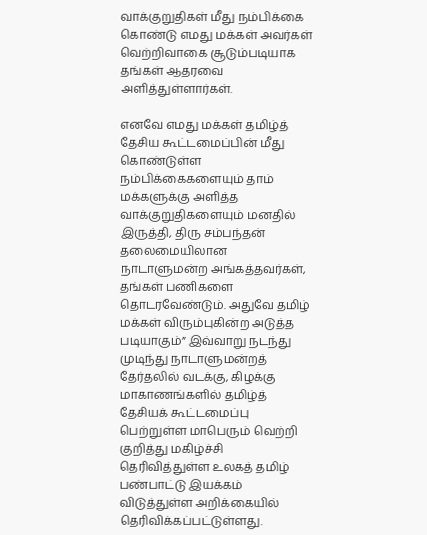வாக்குறுதிகள் மீது நம்பிக்கை கொண்டு எமது மக்கள் அவர்கள் வெற்றிவாகை சூடும்படியாக தங்கள் ஆதரவை அளித்துள்ளார்கள்.

எனவே எமது மக்கள் தமிழ்த் தேசிய கூட்டமைப்பின் மீது கொண்டுள்ள நம்பிக்கைகளையும் தாம் மக்களுக்கு அளித்த வாக்குறுதிகளையும் மனதில் இருத்தி, திரு சம்பந்தன் தலைமையிலான நாடாளுமன்ற அங்கத்தவர்கள், தங்கள் பணிகளை தொடரவேண்டும். அதுவே தமிழ் மக்கள் விரும்புகின்ற அடுத்த படியாகும்” இவ்வாறு நடந்து முடிந்து நாடாளுமன்றத்  தேர்தலில் வடக்கு, கிழக்கு மாகாணங்களில் தமிழ்த் தேசியக் கூட்டமைப்பு பெற்றுள்ள மாபெரும் வெற்றி குறித்து மகிழ்ச்சி தெரிவித்துள்ள உலகத் தமிழ் பண்பாட்டு இயக்கம் விடுத்துள்ள அறிக்கையில் தெரிவிக்கப்பட்டுள்ளது.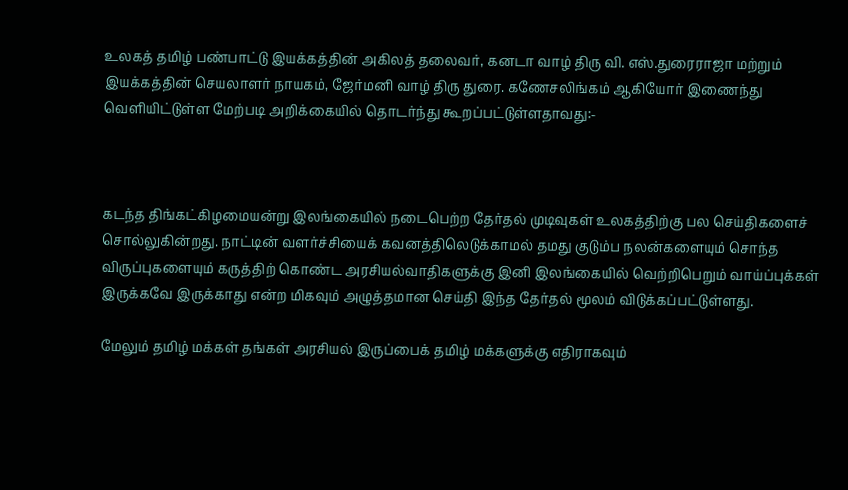உலகத் தமிழ் பண்பாட்டு இயக்கத்தின் அகிலத் தலைவர், கனடா வாழ் திரு வி. எஸ்.துரைராஜா மற்றும் இயக்கத்தின் செயலாளர் நாயகம், ஜேர்மனி வாழ் திரு துரை. கணேசலிங்கம் ஆகியோர் இணைந்து வெளியிட்டுள்ள மேற்படி அறிக்கையில் தொடர்ந்து கூறப்பட்டுள்ளதாவது:-



கடந்த திங்கட்கிழமையன்று இலங்கையில் நடைபெற்ற தேர்தல் முடிவுகள் உலகத்திற்கு பல செய்திகளைச் சொல்லுகின்றது. நாட்டின் வளர்ச்சியைக் கவனத்திலெடுக்காமல் தமது குடும்ப நலன்களையும் சொந்த விருப்புகளையும் கருத்திற் கொண்ட அரசியல்வாதிகளுக்கு இனி இலங்கையில் வெற்றிபெறும் வாய்ப்புக்கள் இருக்கவே இருக்காது என்ற மிகவும் அழுத்தமான செய்தி இந்த தேர்தல் மூலம் விடுக்கப்பட்டுள்ளது.

மேலும் தமிழ் மக்கள் தங்கள் அரசியல் இருப்பைக் தமிழ் மக்களுக்கு எதிராகவும்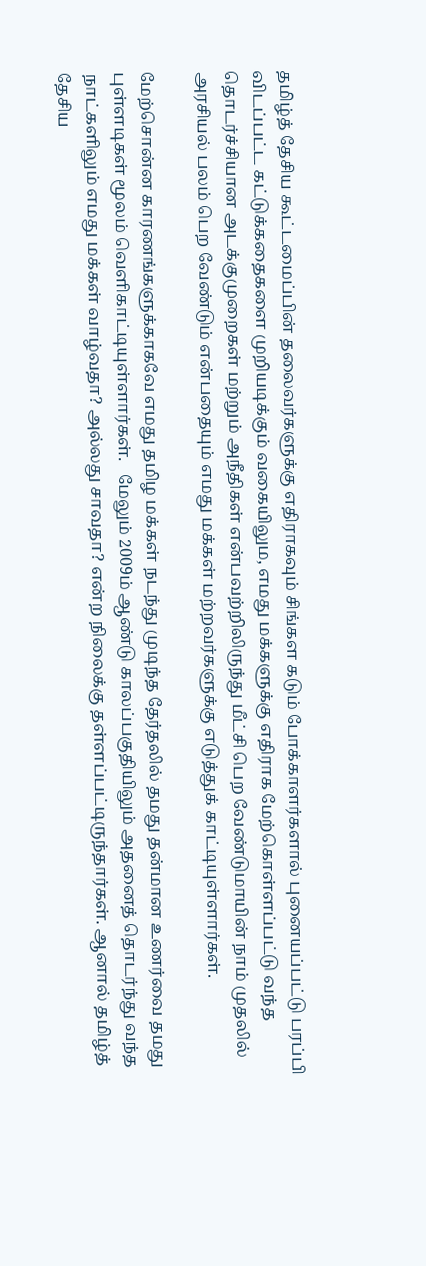தமிழ்த் தேசிய கூட்டமைப்பின் தலைவர்களுக்கு எதிராகவும் சிங்கள கடும் போக்காளர்களால் புனையப்பட்டு பரப்பி விடப்பட்ட கட்டுக்கதைகளை முறியடிக்கும் வகையிலும, எமது மக்களுக்கு எதிராக மேற்கொள்ளப்பட்டு வந்த தொடர்ச்சியான அடக்குமுறைகள் மற்றும் அநீதிகள் என்பவற்றிலிருந்து மீட்சி பெற வேண்டுமாயின் நாம் முதலில் அரசியல் பலம் பெற வேண்டும் என்பதையும் எமது மக்கள் மற்றவர்களுக்கு எடுத்துக் காட்டியுள்ளார்கள்.

மேற்சொன்ன காரணங்களுக்காகவே எமது தமிழ மக்கள் நடந்து முடிந்த தேர்தலில் தமது தன்மான உணர்வை தமது புள்ளடிகள் மூலம் வெளிகாட்டியுள்ளார்கள்.   மேலும் 2009ம் ஆண்டு காலப்பகுதியிலும் அதனைத் தொடர்ந்து வந்த நாட்களிலும் எமது மக்கள் வாழ்வதா? அல்லது சாவதா? என்ற நிலைக்கு தள்ளப்பட்டிருந்தார்கள். ஆனால் தமிழ்த் தேசிய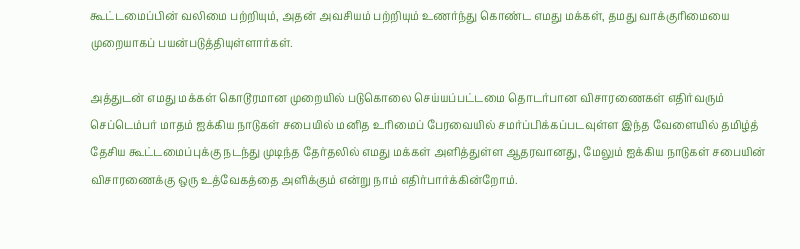கூட்டமைப்பின் வலிமை பற்றியும், அதன் அவசியம் பற்றியும் உணர்ந்து கொண்ட எமது மக்கள், தமது வாக்குரிமையை முறையாகப் பயன்படுத்தியுள்ளார்கள்.

அத்துடன் எமது மக்கள் கொடூரமான முறையில் படுகொலை செய்யப்பட்டமை தொடர்பான விசாரணைகள் எதிர்வரும் செப்டெம்பர் மாதம் ஐக்கிய நாடுகள் சபையில் மனித உரிமைப் பேரவையில் சமர்ப்பிக்கப்படவுள்ள இந்த வேளையில் தமிழ்த் தேசிய கூட்டமைப்புக்கு நடந்து முடிந்த தேர்தலில் எமது மக்கள் அளித்துள்ள ஆதரவானது, மேலும் ஐக்கிய நாடுகள் சபையின் விசாரணைக்கு ஒரு உத்வேகத்தை அளிக்கும் என்று நாம் எதிர்பார்க்கின்றோம்.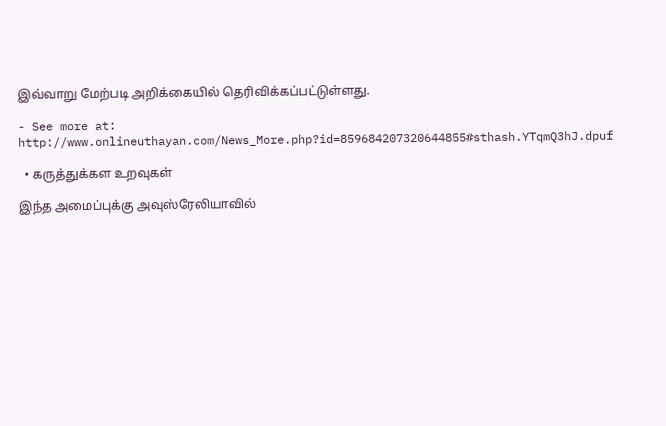இவ்வாறு மேற்படி அறிக்கையில் தெரிவிக்கப்பட்டுள்ளது.

- See more at: http://www.onlineuthayan.com/News_More.php?id=859684207320644855#sthash.YTqmQ3hJ.dpuf

  • கருத்துக்கள உறவுகள்

இந்த அமைப்புக்கு அவுஸ்ரேலியாவில்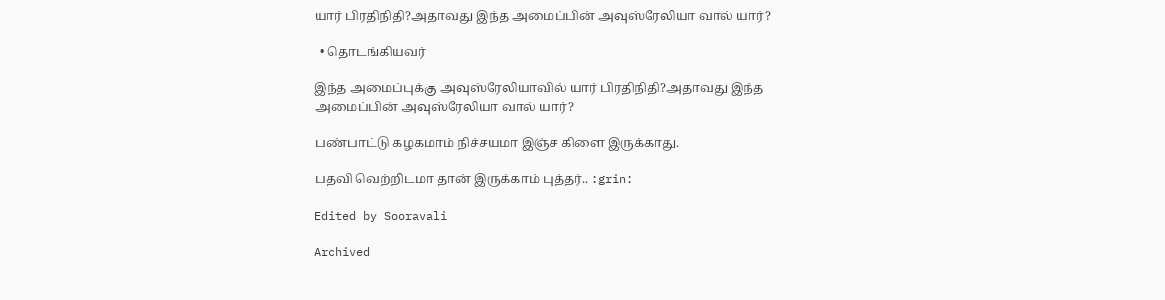யார் பிரதிநிதி?அதாவது இந்த அமைப்பின் அவுஸ்ரேலியா வால் யார்?

  • தொடங்கியவர்

இந்த அமைப்புக்கு அவுஸ்ரேலியாவில் யார் பிரதிநிதி?அதாவது இந்த அமைப்பின் அவுஸ்ரேலியா வால் யார்?

பண்பாட்டு கழகமாம் நிச்சயமா இஞ்ச கிளை இருக்காது.

பதவி வெற்றிடமா தான் இருக்காம் புத்தர்.. :grin:

Edited by Sooravali

Archived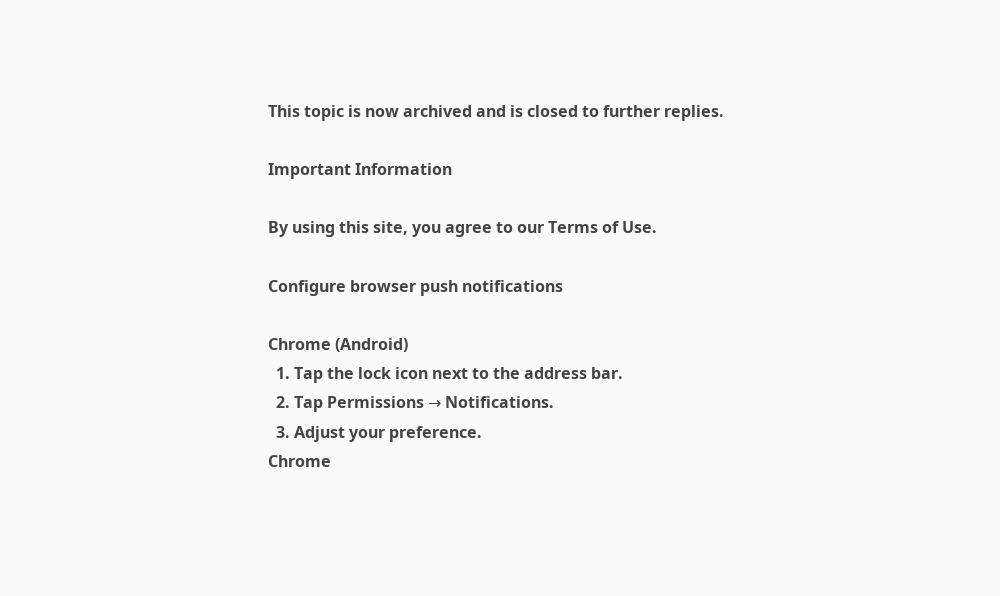This topic is now archived and is closed to further replies.

Important Information

By using this site, you agree to our Terms of Use.

Configure browser push notifications

Chrome (Android)
  1. Tap the lock icon next to the address bar.
  2. Tap Permissions → Notifications.
  3. Adjust your preference.
Chrome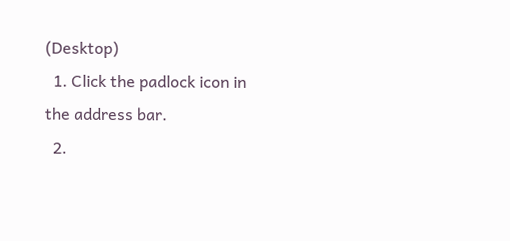(Desktop)
  1. Click the padlock icon in the address bar.
  2.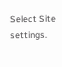Select Site settings.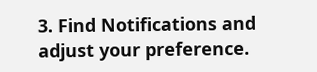3. Find Notifications and adjust your preference.